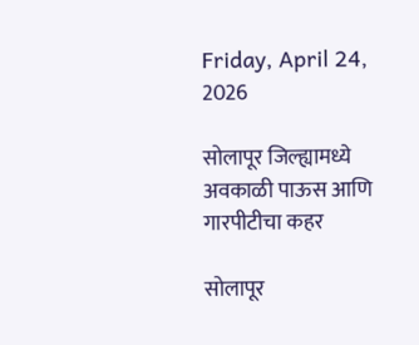Friday, April 24, 2026

सोलापूर जिल्ह्यामध्ये अवकाळी पाऊस आणि गारपीटीचा कहर

सोलापूर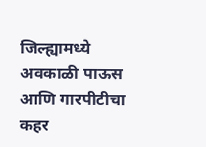जिल्ह्यामध्ये अवकाळी पाऊस आणि गारपीटीचा कहर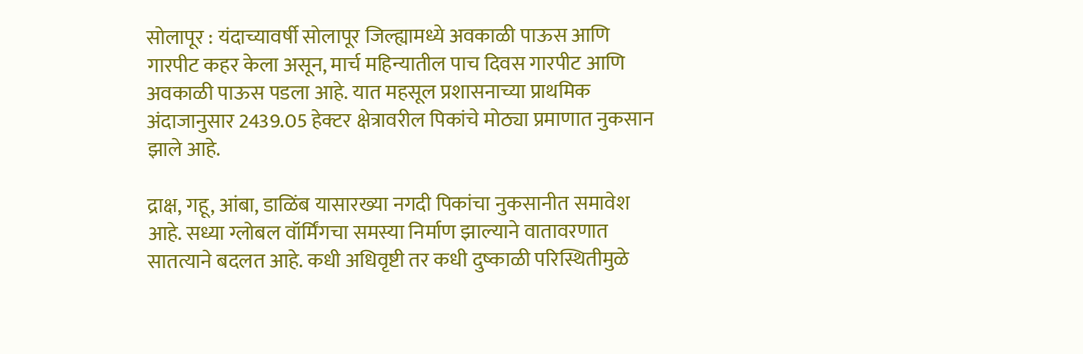सोलापूर : यंदाच्यावर्षी सोलापूर जिल्ह्यामध्ये अवकाळी पाऊस आणि गारपीट कहर केला असून, मार्च महिन्यातील पाच दिवस गारपीट आणि अवकाळी पाऊस पडला आहे. यात महसूल प्रशासनाच्या प्राथमिक अंदाजानुसार 2439.05 हेक्टर क्षेत्रावरील पिकांचे मोठ्या प्रमाणात नुकसान झाले आहे.

द्राक्ष, गहू, आंबा, डाळिंब यासारख्या नगदी पिकांचा नुकसानीत समावेश आहे. सध्या ग्लोबल वॉर्मिंगचा समस्या निर्माण झाल्याने वातावरणात सातत्याने बदलत आहे. कधी अधिवृष्टी तर कधी दुष्काळी परिस्थितीमुळे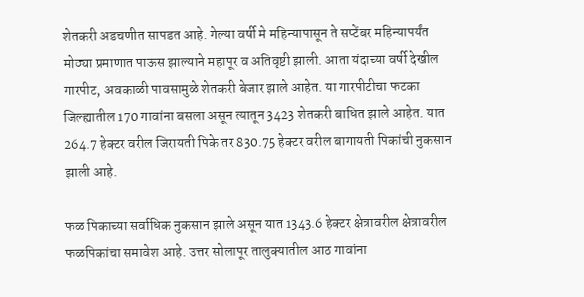शेतकरी अडचणीत सापडत आहे. गेल्या वर्षी मे महिन्यापासून ते सप्टेंबर महिन्यापर्यंत मोठ्या प्रमाणात पाऊस झाल्याने महापूर व अतिवृष्टी झाली. आता यंदाच्या वर्षी देखील गारपीट, अवकाळी पावसामुळे शेतकरी बेजार झाले आहेत. या गारपीटीचा फटका जिल्ह्यातील 170 गावांना बसला असून त्यातून 3423 शेतकरी बाधित झाले आहेत. यात 264.7 हेक्टर वरील जिरायती पिके तर 830.75 हेक्टर वरील बागायती पिकांची नुकसान झाली आहे.

फळ पिकाच्या सर्वाधिक नुकसान झाले असून यात 1343.6 हेक्टर क्षेत्रावरील क्षेत्रावरील फळपिकांचा समावेश आहे. उत्तर सोलापूर तालुक्यातील आठ गावांना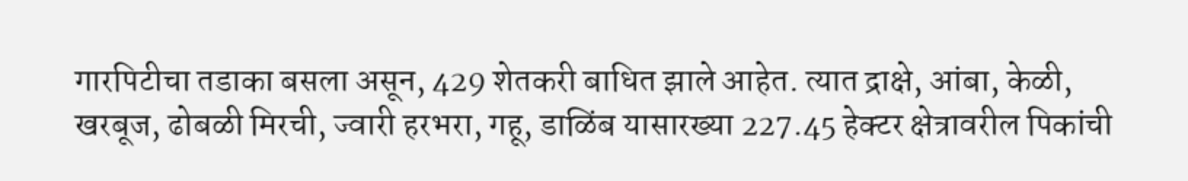गारपिटीचा तडाका बसला असून, 429 शेतकरी बाधित झाले आहेत. त्यात द्राक्षे, आंबा, केळी, खरबूज, ढोबळी मिरची, ज्वारी हरभरा, गहू, डाळिंब यासारख्या 227.45 हेक्टर क्षेत्रावरील पिकांची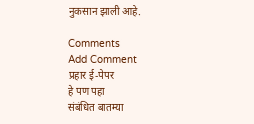नुकसान झाली आहे.

Comments
Add Comment
प्रहार ई-पेपर
हे पण पहा
संबंधित बातम्या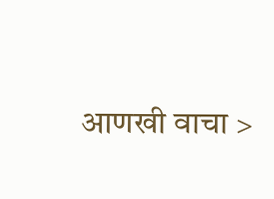आणखी वाचा >